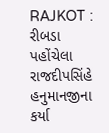RAJKOT : રીબડા પહોંચેલા રાજદીપસિંહે હનુમાનજીના કર્યા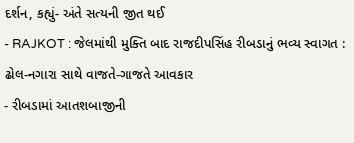દર્શન, કહ્યું- અંતે સત્યની જીત થઈ
- RAJKOT : જેલમાંથી મુક્તિ બાદ રાજદીપસિંહ રીબડાનું ભવ્ય સ્વાગત : ઢોલ-નગારા સાથે વાજતે-ગાજતે આવકાર
- રીબડામાં આતશબાજીની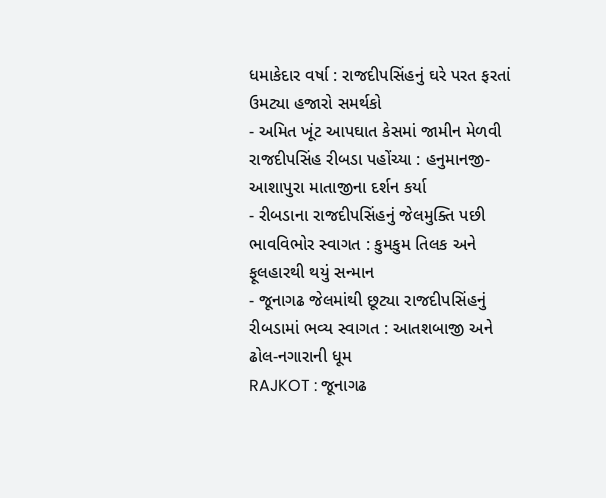ધમાકેદાર વર્ષા : રાજદીપસિંહનું ઘરે પરત ફરતાં ઉમટ્યા હજારો સમર્થકો
- અમિત ખૂંટ આપઘાત કેસમાં જામીન મેળવી રાજદીપસિંહ રીબડા પહોંચ્યા : હનુમાનજી-આશાપુરા માતાજીના દર્શન કર્યા
- રીબડાના રાજદીપસિંહનું જેલમુક્તિ પછી ભાવવિભોર સ્વાગત : કુમકુમ તિલક અને ફૂલહારથી થયું સન્માન
- જૂનાગઢ જેલમાંથી છૂટ્યા રાજદીપસિંહનું રીબડામાં ભવ્ય સ્વાગત : આતશબાજી અને ઢોલ-નગારાની ધૂમ
RAJKOT : જૂનાગઢ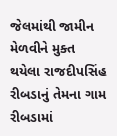જેલમાંથી જામીન મેળવીને મુક્ત થયેલા રાજદીપસિંહ રીબડાનું તેમના ગામ રીબડામાં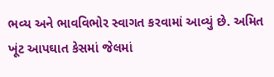ભવ્ય અને ભાવવિભોર સ્વાગત કરવામાં આવ્યું છે. અમિત ખૂંટ આપઘાત કેસમાં જેલમાં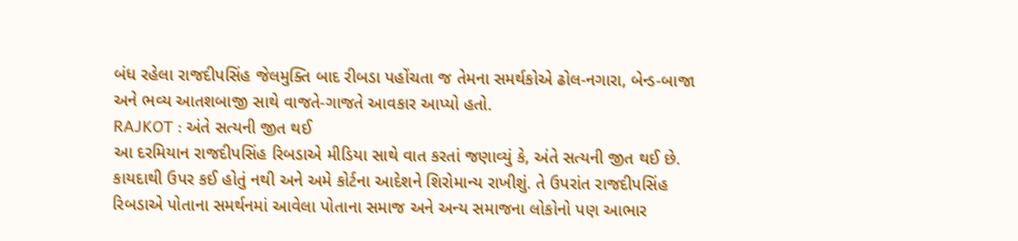બંધ રહેલા રાજદીપસિંહ જેલમુક્તિ બાદ રીબડા પહોંચતા જ તેમના સમર્થકોએ ઢોલ-નગારા, બેન્ડ-બાજા અને ભવ્ય આતશબાજી સાથે વાજતે-ગાજતે આવકાર આપ્યો હતો.
RAJKOT : અંતે સત્યની જીત થઈ
આ દરમિયાન રાજદીપસિંહ રિબડાએ મીડિયા સાથે વાત કરતાં જણાવ્યું કે, અંતે સત્યની જીત થઈ છે. કાયદાથી ઉપર કઈ હોતું નથી અને અમે કોર્ટના આદેશને શિરોમાન્ય રાખીશું. તે ઉપરાંત રાજદીપસિંહ રિબડાએ પોતાના સમર્થનમાં આવેલા પોતાના સમાજ અને અન્ય સમાજના લોકોનો પણ આભાર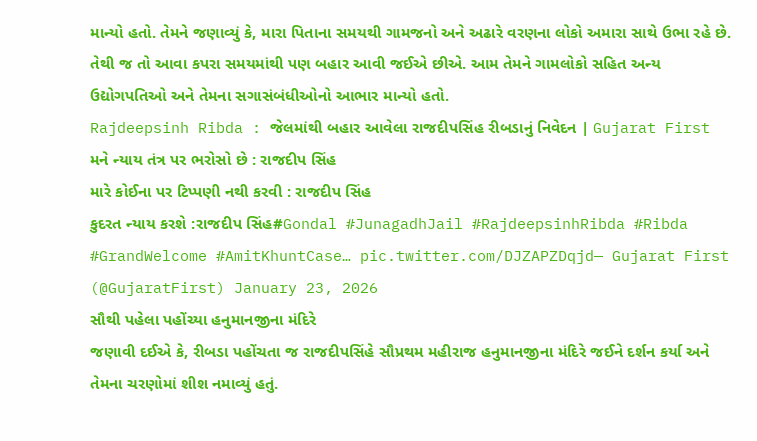માન્યો હતો. તેમને જણાવ્યું કે, મારા પિતાના સમયથી ગામજનો અને અઢારે વરણના લોકો અમારા સાથે ઉભા રહે છે. તેથી જ તો આવા કપરા સમયમાંથી પણ બહાર આવી જઈએ છીએ. આમ તેમને ગામલોકો સહિત અન્ય ઉદ્યોગપતિઓ અને તેમના સગાસંબંધીઓનો આભાર માન્યો હતો.
Rajdeepsinh Ribda : જેલમાંથી બહાર આવેલા રાજદીપસિંહ રીબડાનું નિવેદન | Gujarat First
મને ન્યાય તંત્ર પર ભરોસો છે : રાજદીપ સિંહ
મારે કોઈના પર ટિપ્પણી નથી કરવી : રાજદીપ સિંહ
કુદરત ન્યાય કરશે :રાજદીપ સિંહ#Gondal #JunagadhJail #RajdeepsinhRibda #Ribda #GrandWelcome #AmitKhuntCase… pic.twitter.com/DJZAPZDqjd— Gujarat First (@GujaratFirst) January 23, 2026
સૌથી પહેલા પહોંચ્યા હનુમાનજીના મંદિરે
જણાવી દઈએ કે, રીબડા પહોંચતા જ રાજદીપસિંહે સૌપ્રથમ મહીરાજ હનુમાનજીના મંદિરે જઈને દર્શન કર્યા અને તેમના ચરણોમાં શીશ નમાવ્યું હતું.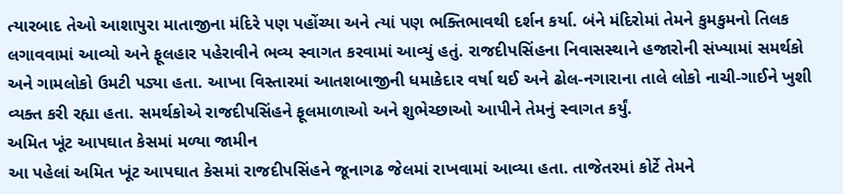ત્યારબાદ તેઓ આશાપુરા માતાજીના મંદિરે પણ પહોંચ્યા અને ત્યાં પણ ભક્તિભાવથી દર્શન કર્યા. બંને મંદિરોમાં તેમને કુમકુમનો તિલક લગાવવામાં આવ્યો અને ફૂલહાર પહેરાવીને ભવ્ય સ્વાગત કરવામાં આવ્યું હતું. રાજદીપસિંહના નિવાસસ્થાને હજારોની સંખ્યામાં સમર્થકો અને ગામલોકો ઉમટી પડ્યા હતા. આખા વિસ્તારમાં આતશબાજીની ધમાકેદાર વર્ષા થઈ અને ઢોલ-નગારાના તાલે લોકો નાચી-ગાઈને ખુશી વ્યક્ત કરી રહ્યા હતા. સમર્થકોએ રાજદીપસિંહને ફૂલમાળાઓ અને શુભેચ્છાઓ આપીને તેમનું સ્વાગત કર્યું.
અમિત ખૂંટ આપઘાત કેસમાં મળ્યા જામીન
આ પહેલાં અમિત ખૂંટ આપઘાત કેસમાં રાજદીપસિંહને જૂનાગઢ જેલમાં રાખવામાં આવ્યા હતા. તાજેતરમાં કોર્ટે તેમને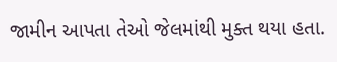જામીન આપતા તેઓ જેલમાંથી મુક્ત થયા હતા.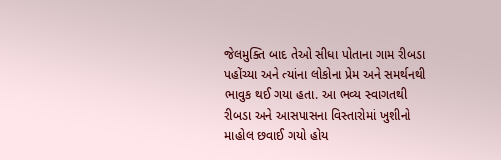જેલમુક્તિ બાદ તેઓ સીધા પોતાના ગામ રીબડા પહોંચ્યા અને ત્યાંના લોકોના પ્રેમ અને સમર્થનથી ભાવુક થઈ ગયા હતા. આ ભવ્ય સ્વાગતથી રીબડા અને આસપાસના વિસ્તારોમાં ખુશીનો માહોલ છવાઈ ગયો હોય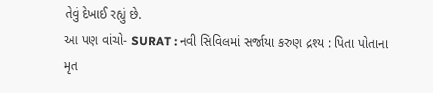તેવું દેખાઈ રહ્યું છે.
આ પણ વાંચો- SURAT : નવી સિવિલમાં સર્જાયા કરુણ દ્રશ્ય : પિતા પોતાના મૃત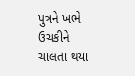પુત્રને ખભે ઉચકીને ચાલતા થયા